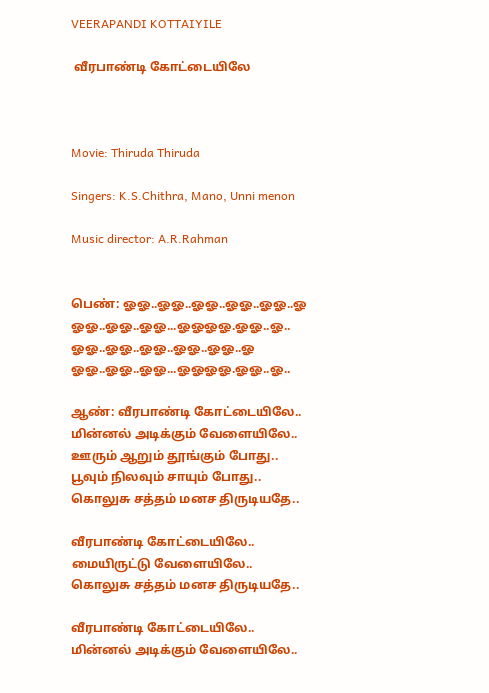VEERAPANDI KOTTAIYILE

 வீரபாண்டி கோட்டையிலே



Movie: Thiruda Thiruda

Singers: K.S.Chithra, Mano, Unni menon

Music director: A.R.Rahman


பெண்: ஓஓ..ஓஓ..ஓஓ..ஓஓ..ஓஓ..ஓ
ஓஓ..ஓஓ..ஓஓ...ஓஓஓஓ.ஓஓ..ஓ..
ஓஓ..ஓஓ..ஓஓ..ஓஓ..ஓஓ..ஓ
ஓஓ..ஓஓ..ஓஓ...ஓஓஓஓ.ஓஓ..ஓ..

ஆண்: வீரபாண்டி கோட்டையிலே..
மின்னல் அடிக்கும் வேளையிலே..
ஊரும் ஆறும் தூங்கும் போது..
பூவும் நிலவும் சாயும் போது..
கொலுசு சத்தம் மனச திருடியதே..

வீரபாண்டி கோட்டையிலே..
மையிருட்டு வேளையிலே..
கொலுசு சத்தம் மனச திருடியதே..

வீரபாண்டி கோட்டையிலே..
மின்னல் அடிக்கும் வேளையிலே..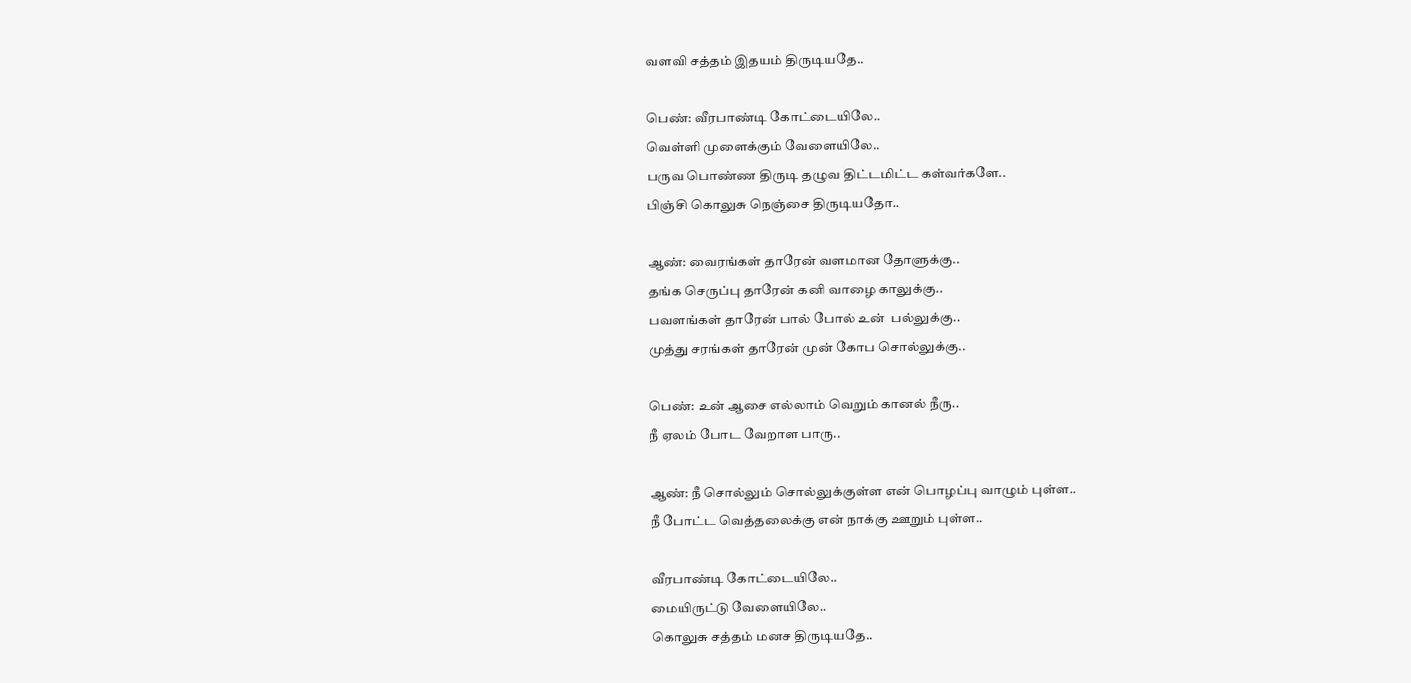வளவி சத்தம் இதயம் திருடியதே..

பெண்: வீரபாண்டி கோட்டையிலே..
வெள்ளி முளைக்கும் வேளையிலே..
பருவ பொண்ண திருடி தழுவ திட்டமிட்ட கள்வர்களே..
பிஞ்சி கொலுசு நெஞ்சை திருடியதோ..

ஆண்: வைரங்கள் தாரேன் வளமான தோளுக்கு..
தங்க செருப்பு தாரேன் கனி வாழை காலுக்கு..
பவளங்கள் தாரேன் பால் போல் உன்  பல்லுக்கு..
முத்து சரங்கள் தாரேன் முன் கோப சொல்லுக்கு..

பெண்: உன் ஆசை எல்லாம் வெறும் கானல் நீரு..
நீ ஏலம் போட வேறாள பாரு..

ஆண்: நீ சொல்லும் சொல்லுக்குள்ள என் பொழப்பு வாழும் புள்ள..
நீ போட்ட வெத்தலைக்கு என் நாக்கு ஊறும் புள்ள..

வீரபாண்டி கோட்டையிலே..
மையிருட்டு வேளையிலே..
கொலுசு சத்தம் மனச திருடியதே..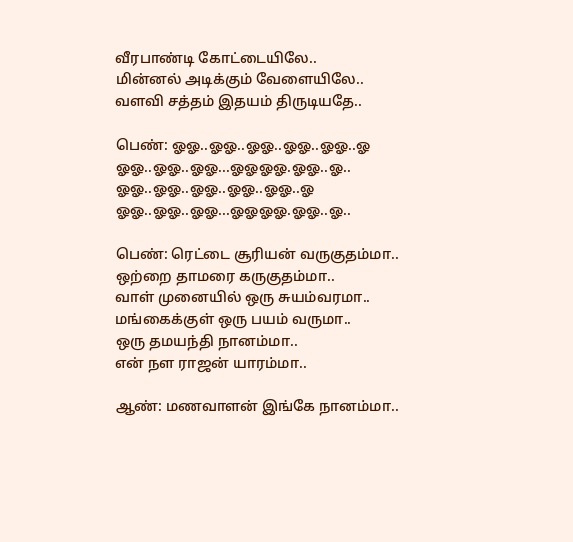வீரபாண்டி கோட்டையிலே..
மின்னல் அடிக்கும் வேளையிலே..
வளவி சத்தம் இதயம் திருடியதே..

பெண்: ஓஓ..ஓஓ..ஓஓ..ஓஓ..ஓஓ..ஓ
ஓஓ..ஓஓ..ஓஓ...ஓஓஓஓ.ஓஓ..ஓ..
ஓஓ..ஓஓ..ஓஓ..ஓஓ..ஓஓ..ஓ
ஓஓ..ஓஓ..ஓஓ...ஓஓஓஓ.ஓஓ..ஓ..

பெண்: ரெட்டை சூரியன் வருகுதம்மா..
ஒற்றை தாமரை கருகுதம்மா..
வாள் முனையில் ஒரு சுயம்வரமா..
மங்கைக்குள் ஒரு பயம் வருமா..
ஒரு தமயந்தி நானம்மா..
என் நள ராஜன் யாரம்மா..

ஆண்: மணவாளன் இங்கே நானம்மா..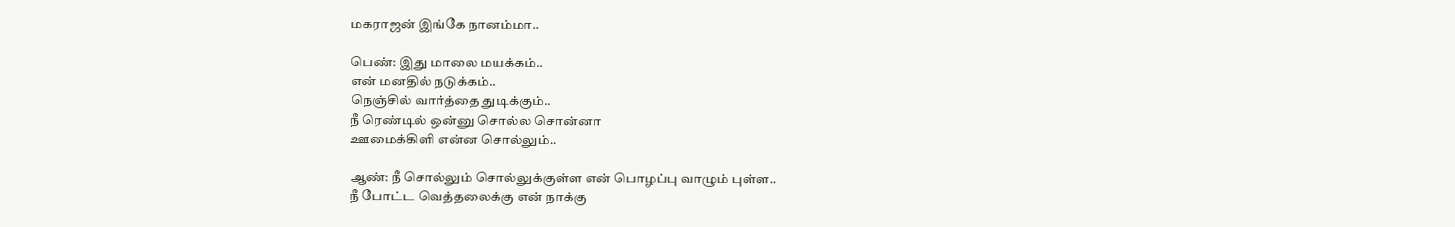மகராஜன் இங்கே நானம்மா..

பெண்: இது மாலை மயக்கம்..
என் மனதில் நடுக்கம்..
நெஞ்சில் வார்த்தை துடிக்கும்..
நீ ரெண்டில் ஒன்னு சொல்ல சொன்னா
ஊமைக்கிளி என்ன சொல்லும்..

ஆண்: நீ சொல்லும் சொல்லுக்குள்ள என் பொழப்பு வாழும் புள்ள..
நீ போட்ட வெத்தலைக்கு என் நாக்கு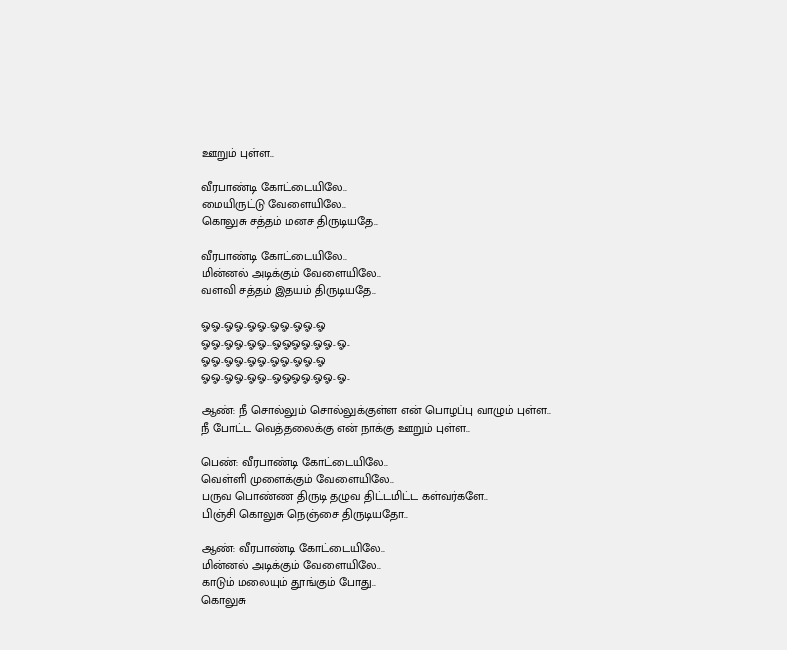ஊறும் புள்ள..

வீரபாண்டி கோட்டையிலே..
மையிருட்டு வேளையிலே..
கொலுசு சத்தம் மனச திருடியதே..

வீரபாண்டி கோட்டையிலே..
மின்னல் அடிக்கும் வேளையிலே..
வளவி சத்தம் இதயம் திருடியதே..

ஓஓ..ஓஓ..ஓஓ..ஓஓ..ஓஓ..ஓ
ஓஓ..ஓஓ..ஓஓ...ஓஓஓஓ.ஓஓ..ஓ..
ஓஓ..ஓஓ..ஓஓ..ஓஓ..ஓஓ..ஓ
ஓஓ..ஓஓ..ஓஓ...ஓஓஓஓ.ஓஓ..ஓ..

ஆண்: நீ சொல்லும் சொல்லுக்குள்ள என் பொழப்பு வாழும் புள்ள..
நீ போட்ட வெத்தலைக்கு என் நாக்கு ஊறும் புள்ள..

பெண்: வீரபாண்டி கோட்டையிலே..
வெள்ளி முளைக்கும் வேளையிலே..
பருவ பொண்ண திருடி தழுவ திட்டமிட்ட கள்வர்களே..
பிஞ்சி கொலுசு நெஞ்சை திருடியதோ..

ஆண்: வீரபாண்டி கோட்டையிலே..
மின்னல் அடிக்கும் வேளையிலே..
காடும் மலையும் தூங்கும் போது..
கொலுசு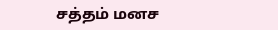சத்தம் மனச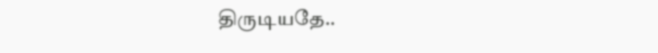திருடியதே..